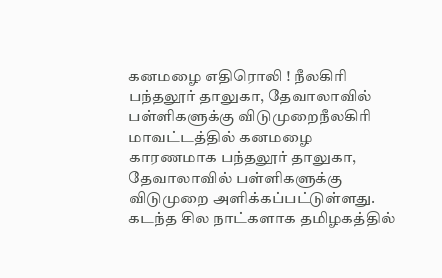கனமழை எதிரொலி ! நீலகிரி பந்தலூர் தாலுகா, தேவாலாவில் பள்ளிகளுக்கு விடுமுறைநீலகிரி மாவட்டத்தில் கனமழை காரணமாக பந்தலூர் தாலுகா, தேவாலாவில் பள்ளிகளுக்கு விடுமுறை அளிக்கப்பட்டுள்ளது. கடந்த சில நாட்களாக தமிழகத்தில்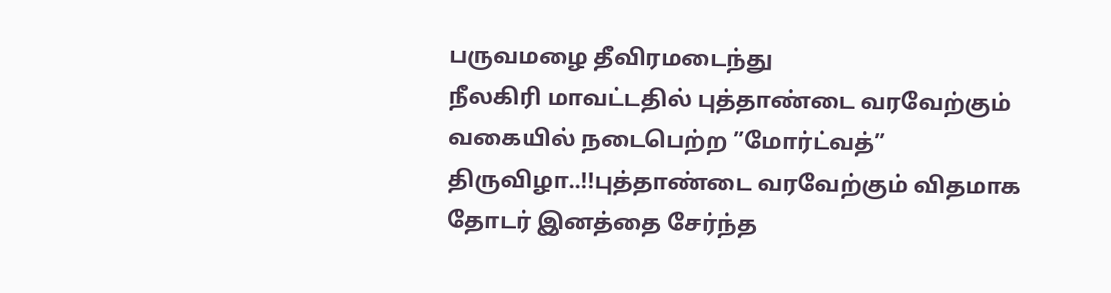பருவமழை தீவிரமடைந்து
நீலகிரி மாவட்டதில் புத்தாண்டை வரவேற்கும் வகையில் நடைபெற்ற ”மோர்ட்வத்” திருவிழா..!!புத்தாண்டை வரவேற்கும் விதமாக தோடர் இனத்தை சேர்ந்த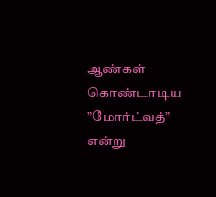ஆண்கள் கொண்டாடிய ”மோர்ட்வத்” என்று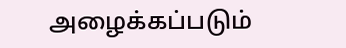அழைக்கப்படும்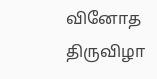வினோத திருவிழா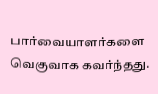பார்வையாளர்களை வெகுவாக கவர்ந்தது.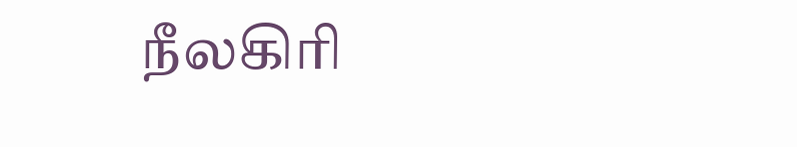நீலகிரி